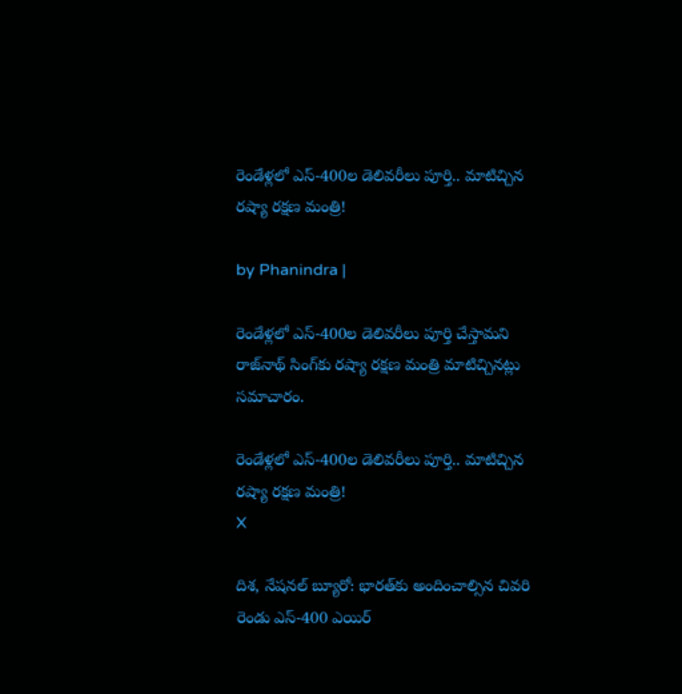రెండేళ్లలో ఎస్-400ల డెలివరీలు పూర్తి.. మాటిచ్చిన రష్యా రక్షణ మంత్రి!

by Phanindra |

రెండేళ్లలో ఎస్-400ల డెలివరీలు పూర్తి చేస్తామని రాజ్‌నాథ్ సింగ్‌కు రష్యా రక్షణ మంత్రి మాటిచ్చినట్లు సమాచారం.

రెండేళ్లలో ఎస్-400ల డెలివరీలు పూర్తి.. మాటిచ్చిన రష్యా రక్షణ మంత్రి!
X

దిశ, నేషనల్ బ్యూరో: భారత్‌కు అందించాల్సిన చివరి రెండు ఎస్-400 ఎయిర్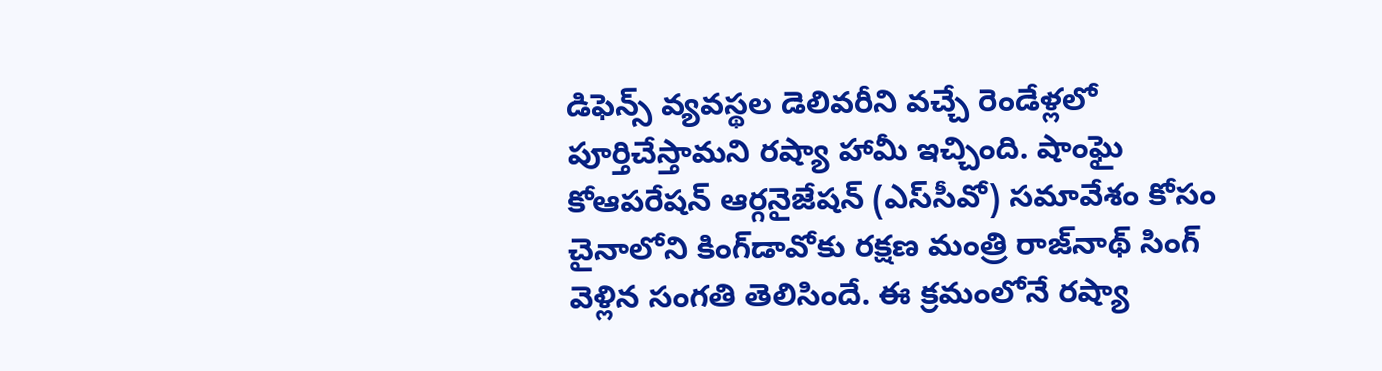డిఫెన్స్ వ్యవస్థల డెలివరీని వచ్చే రెండేళ్లలో పూర్తిచేస్తామని రష్యా హామీ ఇచ్చింది. షాంఘై కోఆపరేషన్ ఆర్గనైజేషన్ (ఎస్‌సీవో) సమావేశం కోసం చైనాలోని కింగ్‌డావోకు రక్షణ మంత్రి రాజ్‌నాథ్ సింగ్ వెళ్లిన సంగతి తెలిసిందే. ఈ క్రమంలోనే రష్యా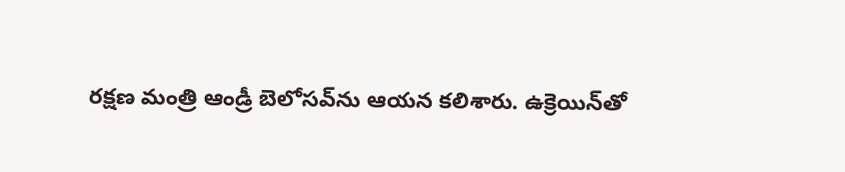రక్షణ మంత్రి ఆండ్రీ బెలోసవ్‌ను ఆయన కలిశారు. ఉక్రెయిన్‌తో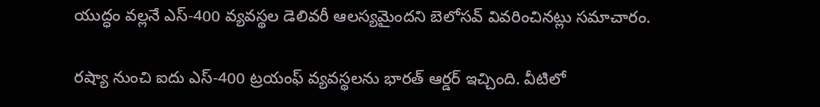యుద్ధం వల్లనే ఎస్-400 వ్యవస్థల డెలివరీ ఆలస్యమైందని బెలోసవ్ వివరించినట్లు సమాచారం.

రష్యా నుంచి ఐదు ఎస్-400 ట్రయంఫ్‌ వ్యవస్థలను భారత్ ఆర్డర్ ఇచ్చింది. వీటిలో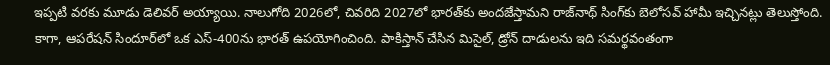ఇప్పటి వరకు మూడు డెలివర్ అయ్యాయి. నాలుగోది 2026లో, చివరిది 2027లో భారత్‌కు అందజేస్తామని రాజ్‌నాథ్ సింగ్‌కు బెలోసవ్‌ హామీ ఇచ్చినట్లు తెలుస్తోంది. కాగా, ఆపరేషన్ సిందూర్‌లో ఒక ఎస్-400ను భారత్ ఉపయోగించింది. పాకిస్తాన్ చేసిన మిసైల్, డ్రోన్ దాడులను ఇది సమర్థవంతంగా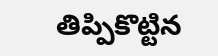తిప్పికొట్టిన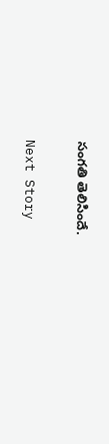సంగతి తెలిసిందే.

Next Story